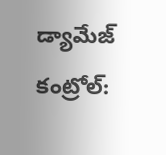డ్యామేజ్ కంట్రోల్: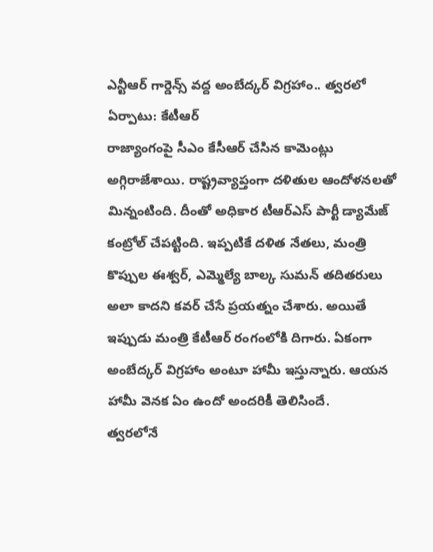ఎన్టీఆర్ గార్డెన్స్ వద్ద అంబేద్కర్ విగ్రహాం.. త్వరలో ఏర్పాటు: కేటీఆర్
రాజ్యాంగంపై సీఎం కేసీఆర్ చేసిన కామెంట్లు అగ్గిరాజేశాయి. రాష్ట్రవ్యాప్తంగా దళితుల ఆందోళనలతో మిన్నంటింది. దీంతో అధికార టీఆర్ఎస్ పార్టీ డ్యామేజ్ కంట్రోల్ చేపట్టింది. ఇప్పటికే దళిత నేతలు, మంత్రి కొప్పుల ఈశ్వర్, ఎమ్మెల్యే బాల్క సుమన్ తదితరులు అలా కాదని కవర్ చేసే ప్రయత్నం చేశారు. అయితే ఇప్పుడు మంత్రి కేటీఆర్ రంగంలోకి దిగారు. ఏకంగా అంబేద్కర్ విగ్రహాం అంటూ హామీ ఇస్తున్నారు. ఆయన హామీ వెనక ఏం ఉందో అందరికీ తెలిసిందే.
త్వరలోనే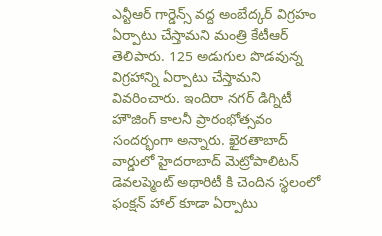ఎన్టీఆర్ గార్డెన్స్ వద్ద అంబేద్కర్ విగ్రహం ఏర్పాటు చేస్తామని మంత్రి కేటీఆర్ తెలిపారు. 125 అడుగుల పొడవున్న విగ్రహాన్ని ఏర్పాటు చేస్తామని వివరించారు. ఇందిరా నగర్ డిగ్నిటీ హౌజింగ్ కాలనీ ప్రారంభోత్సవం సందర్భంగా అన్నారు. ఖైరతాబాద్ వార్డులో హైదరాబాద్ మెట్రోపాలిటన్ డెవలప్మెంట్ అథారిటీ కి చెందిన స్థలంలో ఫంక్షన్ హాల్ కూడా ఏర్పాటు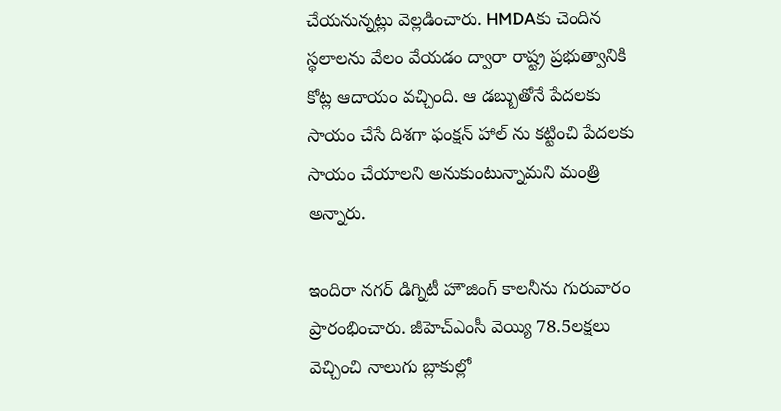చేయనున్నట్లు వెల్లడించారు. HMDAకు చెందిన స్థలాలను వేలం వేయడం ద్వారా రాష్ట్ర ప్రభుత్వానికి కోట్ల ఆదాయం వచ్చింది. ఆ డబ్బుతోనే పేదలకు సాయం చేసే దిశగా ఫంక్షన్ హాల్ ను కట్టించి పేదలకు సాయం చేయాలని అనుకుంటున్నామని మంత్రి అన్నారు.

ఇందిరా నగర్ డిగ్నిటీ హౌజింగ్ కాలనీను గురువారం ప్రారంభించారు. జీహెచ్ఎంసీ వెయ్యి 78.5లక్షలు వెచ్చించి నాలుగు బ్లాకుల్లో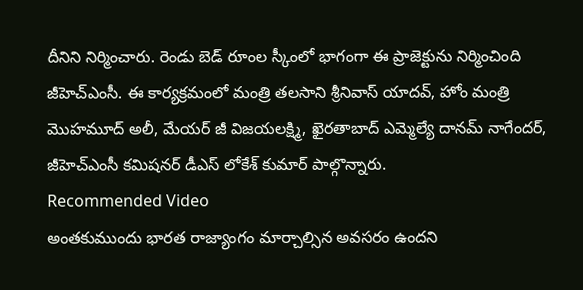దీనిని నిర్మించారు. రెండు బెడ్ రూంల స్కీంలో భాగంగా ఈ ప్రాజెక్టును నిర్మించింది జీహెచ్ఎంసీ. ఈ కార్యక్రమంలో మంత్రి తలసాని శ్రీనివాస్ యాదవ్, హోం మంత్రి మొహమూద్ అలీ, మేయర్ జీ విజయలక్ష్మి, ఖైరతాబాద్ ఎమ్మెల్యే దానమ్ నాగేందర్, జీహెచ్ఎంసీ కమిషనర్ డీఎస్ లోకేశ్ కుమార్ పాల్గొన్నారు.
Recommended Video
అంతకుముందు భారత రాజ్యాంగం మార్చాల్సిన అవసరం ఉందని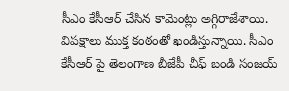సీఎం కేసీఆర్ చేసిన కామెంట్లు అగ్గిరాజేశాయి. విపక్షాలు ముక్త కంఠంతో ఖండిస్తున్నాయి. సీఎం కేసీఆర్ పై తెలంగాణ బీజేపీ చీఫ్ బండి సంజయ్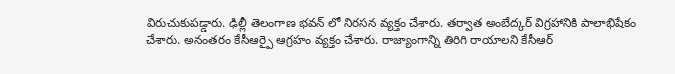విరుచుకుపడ్డారు. ఢిల్లీ తెలంగాణ భవన్ లో నిరసన వ్యక్తం చేశారు. తర్వాత అంబేద్కర్ విగ్రహానికి పాలాభిషేకం చేశారు. అనంతరం కేసీఆర్పై ఆగ్రహం వ్యక్తం చేశారు. రాజ్యాంగాన్ని తిరిగి రాయాలని కేసీఆర్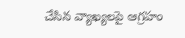చేసిన వ్యాఖ్యలపై ఆగ్రహం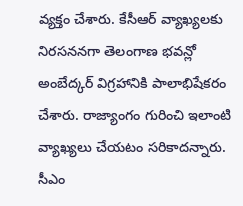వ్యక్తం చేశారు. కేసీఆర్ వ్యాఖ్యలకు నిరసననగా తెలంగాణ భవన్లో అంబేద్కర్ విగ్రహానికి పాలాభిషేకరం చేశారు. రాజ్యాంగం గురించి ఇలాంటి వ్యాఖ్యలు చేయటం సరికాదన్నారు. సీఎం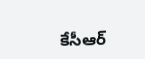కేసీఆర్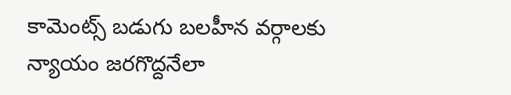కామెంట్స్ బడుగు బలహీన వర్గాలకు న్యాయం జరగొద్దనేలా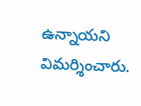ఉన్నాయని విమర్శించారు.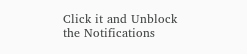Click it and Unblock the Notifications